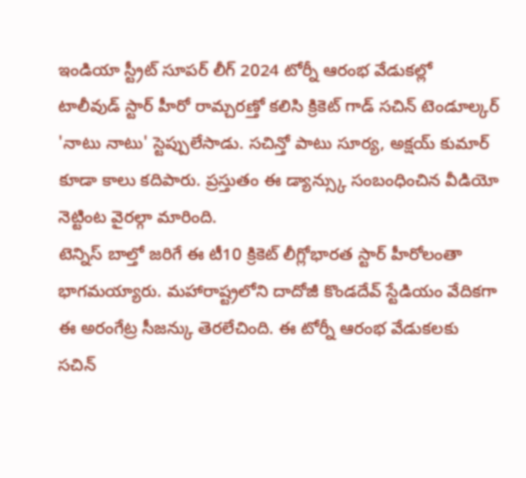ఇండియా స్ట్రీట్ సూపర్ లీగ్ 2024 టోర్నీ ఆరంభ వేడుకల్లో టాలీవుడ్ స్టార్ హీరో రామ్చరణ్తో కలిసి క్రికెట్ గాడ్ సచిన్ టెండూల్కర్ 'నాటు నాటు' స్టెప్పులేసాడు. సచిన్తో పాటు సూర్య, అక్షయ్ కుమార్ కూడా కాలు కదిపారు. ప్రస్తుతం ఈ డ్యాన్స్కు సంబంధించిన వీడియో నెట్టింట వైరల్గా మారింది.
టెన్నిస్ బాల్తో జరిగే ఈ టీ10 క్రికెట్ లీగ్లోభారత స్టార్ హీరోలంతా భాగమయ్యారు. మహారాష్ట్రలోని దాదోజీ కొండదేవ్ స్టేడియం వేదికగా ఈ అరంగేట్ర సీజన్కు తెరలేచింది. ఈ టోర్నీ ఆరంభ వేడుకలకు సచిన్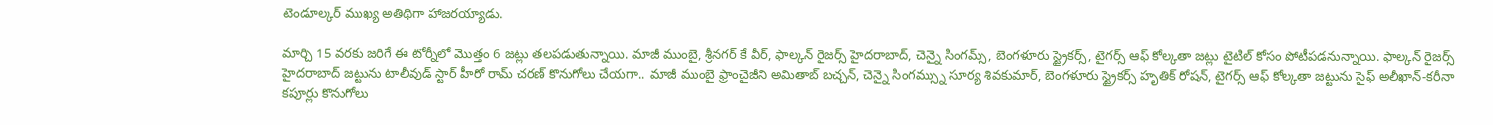టెండూల్కర్ ముఖ్య అతిథిగా హాజరయ్యాడు.

మార్చి 15 వరకు జరిగే ఈ టోర్నీలో మొత్తం 6 జట్లు తలపడుతున్నాయి. మాజీ ముంబై, శ్రీనగర్ కే వీర్, ఫాల్కన్ రైజర్స్ హైదరాబాద్, చెన్నై సింగమ్స్, బెంగళూరు స్ట్రైకర్స్, టైగర్స్ ఆఫ్ కోల్కతా జట్లు టైటిల్ కోసం పోటీపడనున్నాయి. ఫాల్కన్ రైజర్స్ హైదరాబాద్ జట్టును టాలీవుడ్ స్టార్ హీరో రామ్ చరణ్ కొనుగోలు చేయగా.. మాజీ ముంబై ఫ్రాంచైజీని అమితాబ్ బచ్చన్, చెన్నై సింగమ్స్ను సూర్య శివకుమార్, బెంగళూరు స్ట్రైకర్స్ హృతిక్ రోషన్, టైగర్స్ ఆఫ్ కోల్కతా జట్టును సైఫ్ అలీఖాన్-కరీనా కపూర్లు కొనుగోలు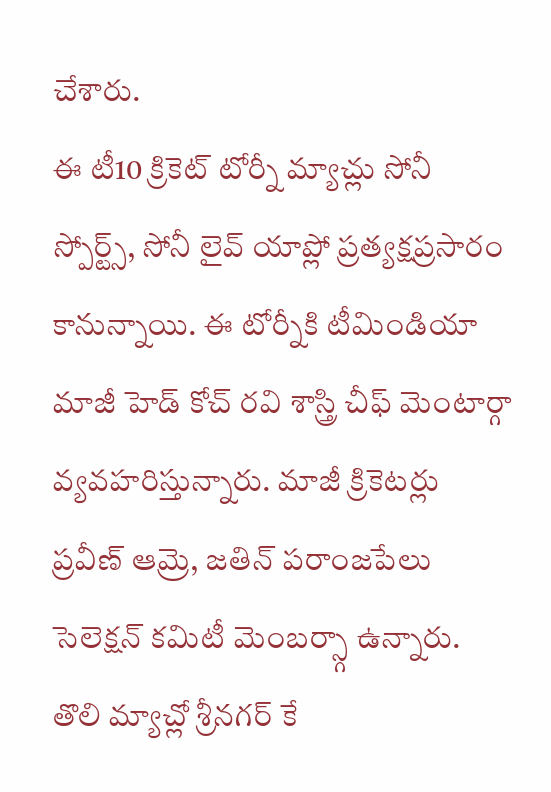చేశారు.
ఈ టీ10 క్రికెట్ టోర్నీ మ్యాచ్లు సోనీ స్పోర్ట్స్, సోనీ లైవ్ యాప్లో ప్రత్యక్షప్రసారం కానున్నాయి. ఈ టోర్నీకి టీమిండియా మాజీ హెడ్ కోచ్ రవి శాస్త్రి చీఫ్ మెంటార్గా వ్యవహరిస్తున్నారు. మాజీ క్రికెటర్లు ప్రవీణ్ ఆమ్రె, జతిన్ పరాంజపేలు సెలెక్షన్ కమిటీ మెంబర్స్గా ఉన్నారు.
తొలి మ్యాచ్లో శ్రీనగర్ కే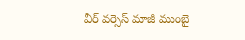వీర్ వర్సెస్ మాజీ ముంబై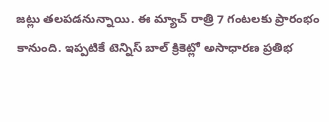జట్లు తలపడనున్నాయి. ఈ మ్యాచ్ రాత్రి 7 గంటలకు ప్రారంభం కానుంది. ఇప్పటికే టెన్నిస్ బాల్ క్రికెట్లో అసాధారణ ప్రతిభ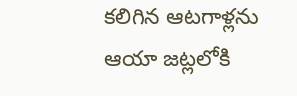కలిగిన ఆటగాళ్లను ఆయా జట్లలోకి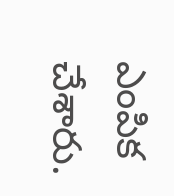ఎంపిక చేశారు.